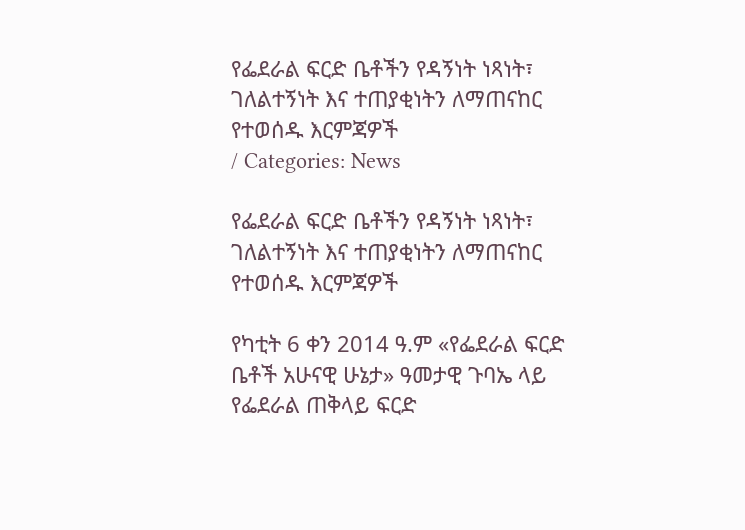የፌደራል ፍርድ ቤቶችን የዳኝነት ነጻነት፣ ገለልተኝነት እና ተጠያቂነትን ለማጠናከር የተወሰዱ እርምጃዎች
/ Categories: News

የፌደራል ፍርድ ቤቶችን የዳኝነት ነጻነት፣ ገለልተኝነት እና ተጠያቂነትን ለማጠናከር የተወሰዱ እርምጃዎች

የካቲት 6 ቀን 2014 ዓ.ም «የፌደራል ፍርድ ቤቶች አሁናዊ ሁኔታ» ዓመታዊ ጉባኤ ላይ የፌደራል ጠቅላይ ፍርድ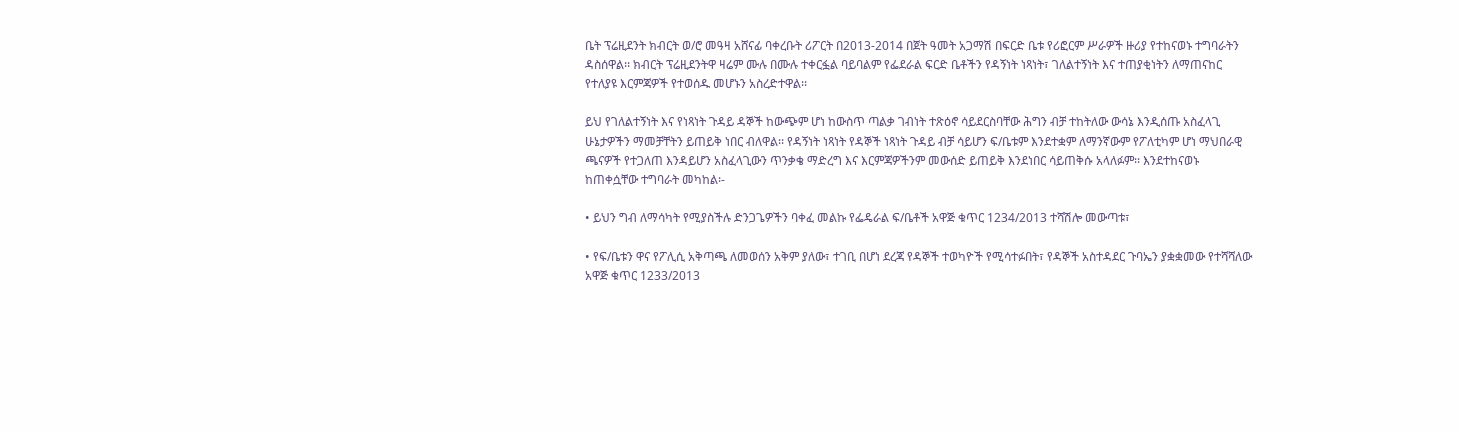ቤት ፕሬዚደንት ክብርት ወ/ሮ መዓዛ አሸናፊ ባቀረቡት ሪፖርት በ2013-2014 በጀት ዓመት አጋማሽ በፍርድ ቤቱ የሪፎርም ሥራዎች ዙሪያ የተከናወኑ ተግባራትን ዳስሰዋል፡፡ ክብርት ፕሬዚደንትዋ ዛሬም ሙሉ በሙሉ ተቀርፏል ባይባልም የፌደራል ፍርድ ቤቶችን የዳኝነት ነጻነት፣ ገለልተኝነት እና ተጠያቂነትን ለማጠናከር የተለያዩ እርምጃዎች የተወሰዱ መሆኑን አስረድተዋል፡፡

ይህ የገለልተኝነት እና የነጻነት ጉዳይ ዳኞች ከውጭም ሆነ ከውስጥ ጣልቃ ገብነት ተጽዕኖ ሳይደርስባቸው ሕግን ብቻ ተከትለው ውሳኔ እንዲሰጡ አስፈላጊ ሁኔታዎችን ማመቻቸትን ይጠይቅ ነበር ብለዋል፡፡ የዳኝነት ነጻነት የዳኞች ነጻነት ጉዳይ ብቻ ሳይሆን ፍ/ቤቱም እንደተቋም ለማንኛውም የፖለቲካም ሆነ ማህበራዊ ጫናዎች የተጋለጠ እንዳይሆን አስፈላጊውን ጥንቃቄ ማድረግ እና እርምጃዎችንም መውሰድ ይጠይቅ እንደነበር ሳይጠቅሱ አላለፉም፡፡ እንደተከናወኑ ከጠቀሷቸው ተግባራት መካከል፡-

• ይህን ግብ ለማሳካት የሚያስችሉ ድንጋጌዎችን ባቀፈ መልኩ የፌዴራል ፍ/ቤቶች አዋጅ ቁጥር 1234/2013 ተሻሽሎ መውጣቱ፣

• የፍ/ቤቱን ዋና የፖሊሲ አቅጣጫ ለመወሰን አቅም ያለው፣ ተገቢ በሆነ ደረጃ የዳኞች ተወካዮች የሚሳተፉበት፣ የዳኞች አስተዳደር ጉባኤን ያቋቋመው የተሻሻለው አዋጅ ቁጥር 1233/2013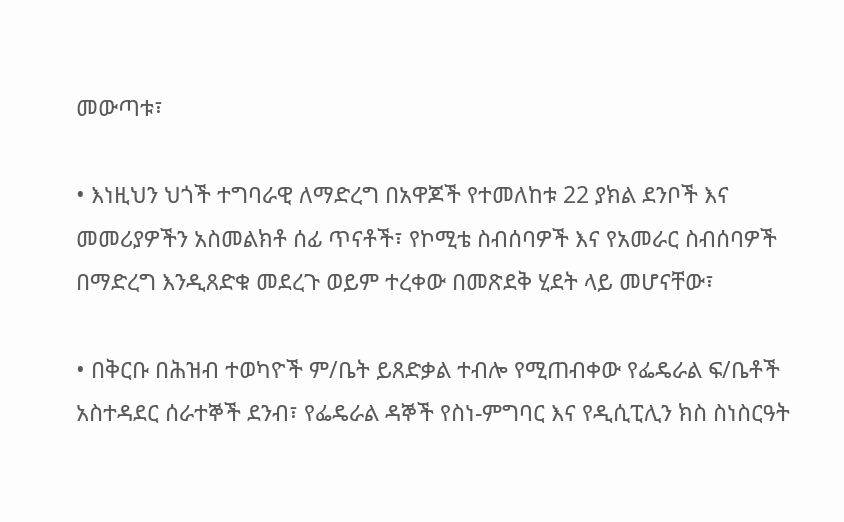መውጣቱ፣

• እነዚህን ህጎች ተግባራዊ ለማድረግ በአዋጆች የተመለከቱ 22 ያክል ደንቦች እና መመሪያዎችን አስመልክቶ ሰፊ ጥናቶች፣ የኮሚቴ ስብሰባዎች እና የአመራር ስብሰባዎች በማድረግ እንዲጸድቁ መደረጉ ወይም ተረቀው በመጽደቅ ሂደት ላይ መሆናቸው፣

• በቅርቡ በሕዝብ ተወካዮች ም/ቤት ይጸድቃል ተብሎ የሚጠብቀው የፌዴራል ፍ/ቤቶች አስተዳደር ሰራተኞች ደንብ፣ የፌዴራል ዳኞች የስነ-ምግባር እና የዲሲፒሊን ክስ ስነስርዓት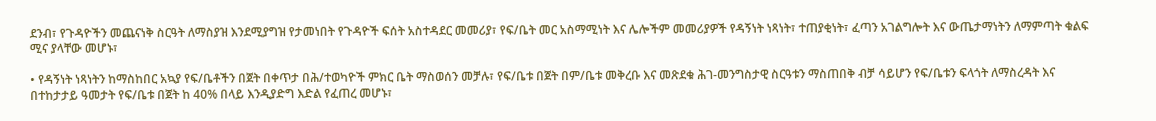ደንብ፣ የጉዳዮችን መጨናነቅ ስርዓት ለማስያዝ እንደሚያግዝ የታመነበት የጉዳዮች ፍሰት አስተዳደር መመሪያ፣ የፍ/ቤት መር አስማሚነት እና ሌሎችም መመሪያዎች የዳኝነት ነጻነት፣ ተጠያቂነት፣ ፈጣን አገልግሎት እና ውጤታማነትን ለማምጣት ቁልፍ ሚና ያላቸው መሆኑ፣

• የዳኝነት ነጻነትን ከማስከበር አኳያ የፍ/ቤቶችን በጀት በቀጥታ በሕ/ተወካዮች ምክር ቤት ማስወሰን መቻሉ፣ የፍ/ቤቱ በጀት በም/ቤቱ መቅረቡ እና መጽደቁ ሕገ-መንግስታዊ ስርዓቱን ማስጠበቅ ብቻ ሳይሆን የፍ/ቤቱን ፍላጎት ለማስረዳት እና በተከታታይ ዓመታት የፍ/ቤቱ በጀት ከ 40% በላይ እንዲያድግ እድል የፈጠረ መሆኑ፣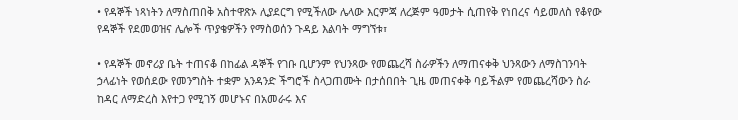• የዳኞች ነጻነትን ለማስጠበቅ አስተዋጽኦ ሊያደርግ የሚችለው ሌላው እርምጃ ለረጅም ዓመታት ሲጠየቅ የነበረና ሳይመለስ የቆየው የዳኞች የደመወዝና ሌሎች ጥያቄዎችን የማስወሰን ጉዳይ እልባት ማግኘቱ፣

• የዳኞች መኖሪያ ቤት ተጠናቆ በከፊል ዳኞች የገቡ ቢሆንም የህንጻው የመጨረሻ ስራዎችን ለማጠናቀቅ ህንጻውን ለማስገንባት ኃላፊነት የወሰደው የመንግስት ተቋም አንዳንድ ችግሮች ስላጋጠሙት በታሰበበት ጊዜ መጠናቀቅ ባይችልም የመጨረሻውን ስራ ከዳር ለማድረስ እየተጋ የሚገኝ መሆኑና በአመራሩ እና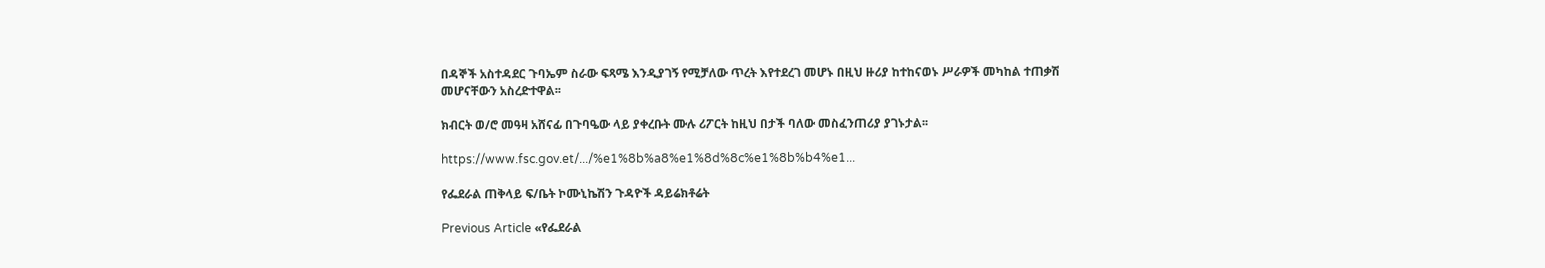በዳኞች አስተዳደር ጉባኤም ስራው ፍጻሜ እንዲያገኝ የሚቻለው ጥረት እየተደረገ መሆኑ በዚህ ዙሪያ ከተከናወኑ ሥራዎች መካከል ተጠቃሽ መሆናቸውን አስረድተዋል፡፡

ክብርት ወ/ሮ መዓዛ አሸናፊ በጉባዔው ላይ ያቀረቡት ሙሉ ሪፖርት ከዚህ በታች ባለው መስፈንጠሪያ ያገኑታል፡፡

https://www.fsc.gov.et/.../%e1%8b%a8%e1%8d%8c%e1%8b%b4%e1...

የፌደራል ጠቅላይ ፍ/ቤት ኮሙኒኬሽን ጉዳዮች ዳይሬክቶሬት

Previous Article «የፌደራል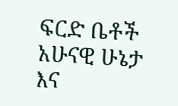ፍርድ ቤቶች አሁናዊ ሁኔታ እና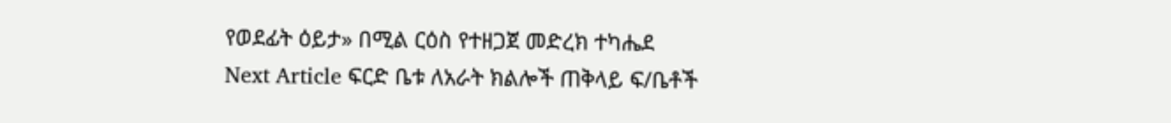የወደፊት ዕይታ» በሚል ርዕስ የተዘጋጀ መድረክ ተካሔደ
Next Article ፍርድ ቤቱ ለአራት ክልሎች ጠቅላይ ፍ/ቤቶች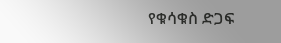የቁሳቁስ ድጋፍ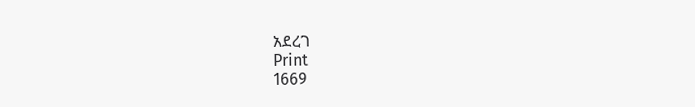አደረገ
Print
1669